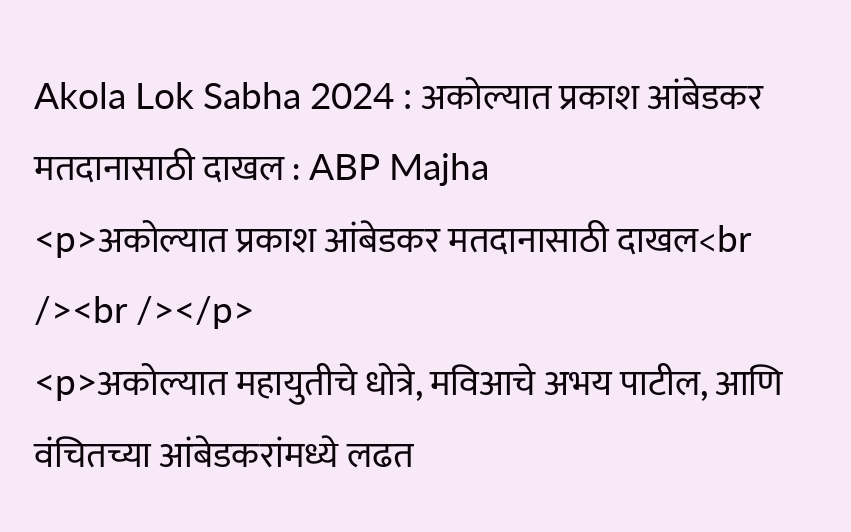Akola Lok Sabha 2024 : अकोल्यात प्रकाश आंबेडकर मतदानासाठी दाखल : ABP Majha
<p>अकोल्यात प्रकाश आंबेडकर मतदानासाठी दाखल<br /><br /></p>
<p>अकोल्यात महायुतीचे धोत्रे, मविआचे अभय पाटील, आणि वंचितच्या आंबेडकरांमध्ये लढत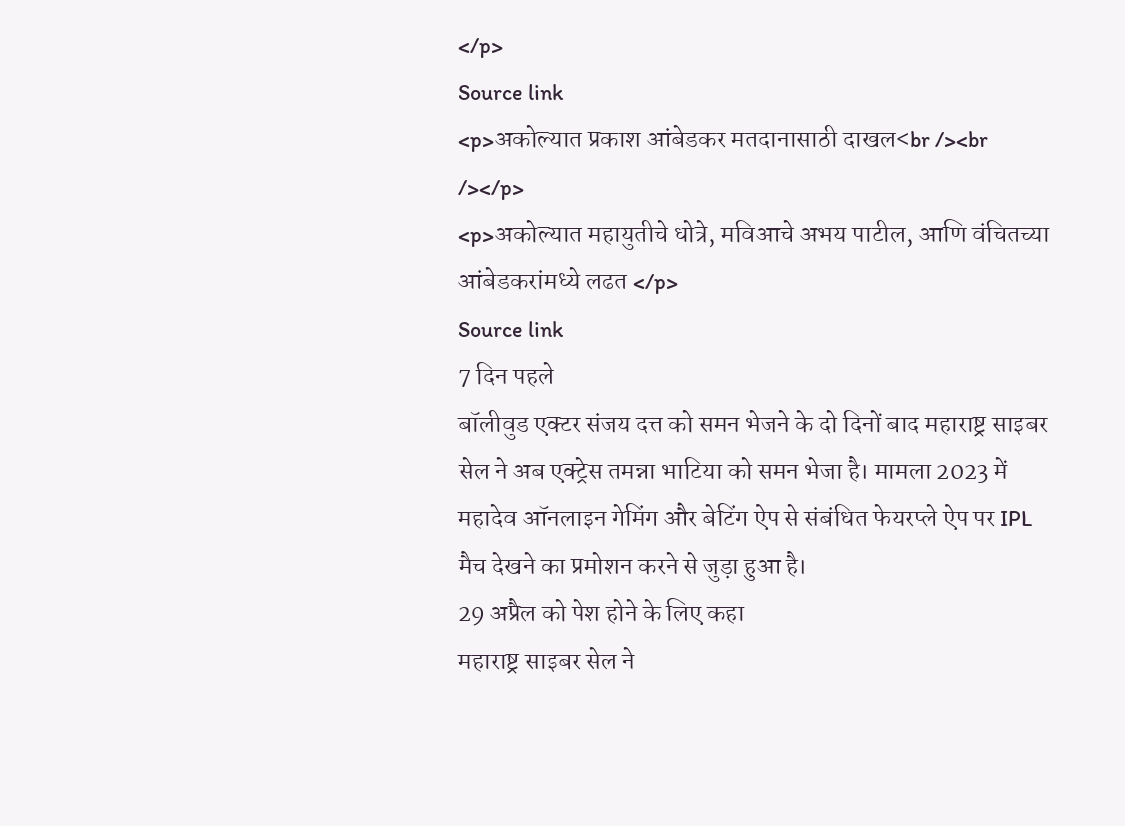</p>
Source link
<p>अकोल्यात प्रकाश आंबेडकर मतदानासाठी दाखल<br /><br /></p>
<p>अकोल्यात महायुतीचे धोत्रे, मविआचे अभय पाटील, आणि वंचितच्या आंबेडकरांमध्ये लढत </p>
Source link
7 दिन पहले
बॉलीवुड एक्टर संजय दत्त को समन भेजने के दो दिनों बाद महाराष्ट्र साइबर सेल ने अब एक्ट्रेस तमन्ना भाटिया को समन भेजा है। मामला 2023 में महादेव ऑनलाइन गेमिंग और बेटिंग ऐप से संबंधित फेयरप्ले ऐप पर IPL मैच देखने का प्रमोशन करने से जुड़ा हुआ है।
29 अप्रैल को पेश होने के लिए कहा
महाराष्ट्र साइबर सेल ने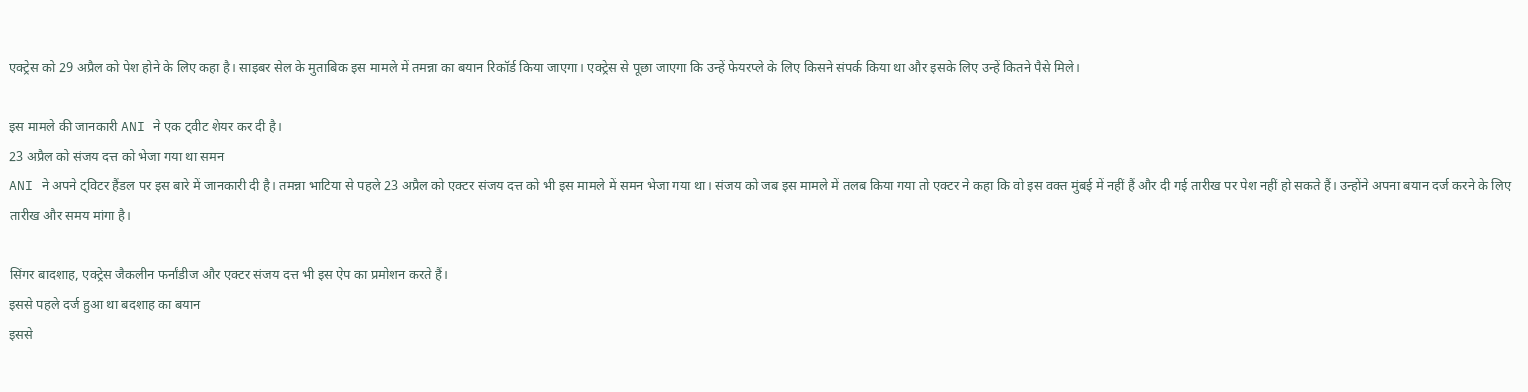एक्ट्रेस को 29 अप्रैल को पेश होने के लिए कहा है। साइबर सेल के मुताबिक इस मामले में तमन्ना का बयान रिकॉर्ड किया जाएगा। एक्ट्रेस से पूछा जाएगा कि उन्हें फेयरप्ले के लिए किसने संपर्क किया था और इसके लिए उन्हें कितने पैसे मिले।

इस मामले की जानकारी ANI ने एक ट्वीट शेयर कर दी है।
23 अप्रैल को संजय दत्त को भेजा गया था समन
ANI ने अपने ट्विटर हैंडल पर इस बारे में जानकारी दी है। तमन्ना भाटिया से पहले 23 अप्रैल को एक्टर संजय दत्त को भी इस मामले में समन भेजा गया था। संजय को जब इस मामले में तलब किया गया तो एक्टर ने कहा कि वो इस वक्त मुंबई में नहीं हैं और दी गई तारीख पर पेश नहीं हो सकते हैं। उन्होंने अपना बयान दर्ज करने के लिए तारीख और समय मांगा है।

सिंगर बादशाह, एक्ट्रेस जैकलीन फर्नांडीज और एक्टर संजय दत्त भी इस ऐप का प्रमोशन करते हैं।
इससे पहले दर्ज हुआ था बदशाह का बयान
इससे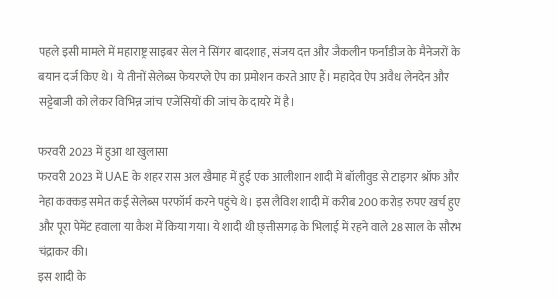पहले इसी मामले में महाराष्ट्र साइबर सेल ने सिंगर बादशाह, संजय दत्त और जैकलीन फर्नांडीज के मैनेजरों के बयान दर्ज किए थे। ये तीनों सेलेब्स फेयरप्ले ऐप का प्रमोशन करते आए हैं। महादेव ऐप अवैध लेनदेन और सट्टेबाजी को लेकर विभिन्न जांच एजेंसियों की जांच के दायरे में है।

फरवरी 2023 में हुआ था खुलासा
फरवरी 2023 में UAE के शहर रास अल खैमाह में हुई एक आलीशान शादी में बॉलीवुड से टाइगर श्रॉफ और नेहा कक्कड़ समेत कई सेलेब्स परफॉर्म करने पहुंचे थे। इस लैविश शादी में करीब 200 करोड़ रुपए खर्च हुए और पूरा पेमेंट हवाला या कैश में किया गया। ये शादी थी छ्त्तीसगढ़ के भिलाई में रहने वाले 28 साल के सौरभ चंद्राकर की।
इस शादी के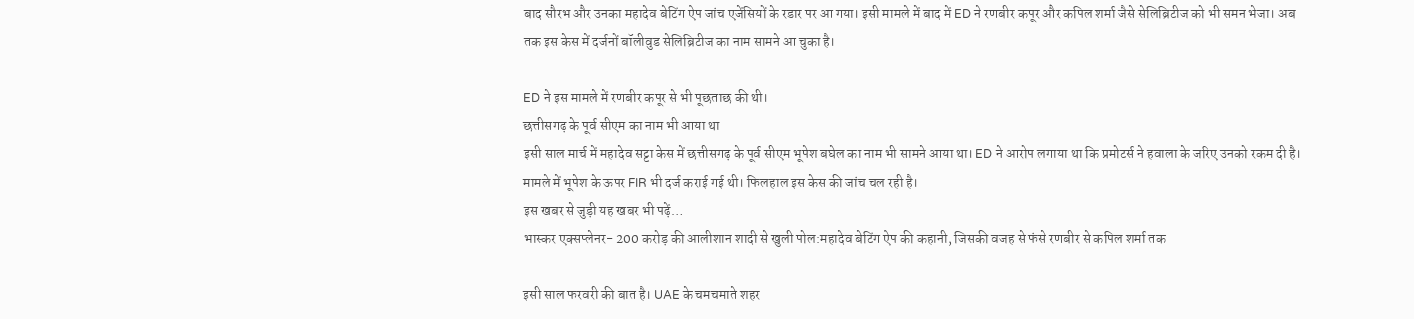बाद सौरभ और उनका महादेव बेटिंग ऐप जांच एजेंसियों के रडार पर आ गया। इसी मामले में बाद में ED ने रणबीर कपूर और कपिल शर्मा जैसे सेलिब्रिटीज को भी समन भेजा। अब तक इस केस में दर्जनों बॉलीवुड सेलिब्रिटीज का नाम सामने आ चुका है।

ED ने इस मामले में रणबीर कपूर से भी पूछताछ की थी।
छत्तीसगढ़ के पूर्व सीएम का नाम भी आया था
इसी साल मार्च में महादेव सट्टा केस में छत्तीसगढ़ के पूर्व सीएम भूपेश बघेल का नाम भी सामने आया था। ED ने आरोप लगाया था कि प्रमोटर्स ने हवाला के जरिए उनको रकम दी है। मामले में भूपेश के ऊपर FIR भी दर्ज कराई गई थी। फिलहाल इस केस की जांच चल रही है।
इस खबर से जुड़ी यह खबर भी पढ़ें…
भास्कर एक्सप्लेनर- 200 करोड़ की आलीशान शादी से खुली पोल:महादेव बेटिंग ऐप की कहानी, जिसकी वजह से फंसे रणबीर से कपिल शर्मा तक

इसी साल फरवरी की बात है। UAE के चमचमाते शहर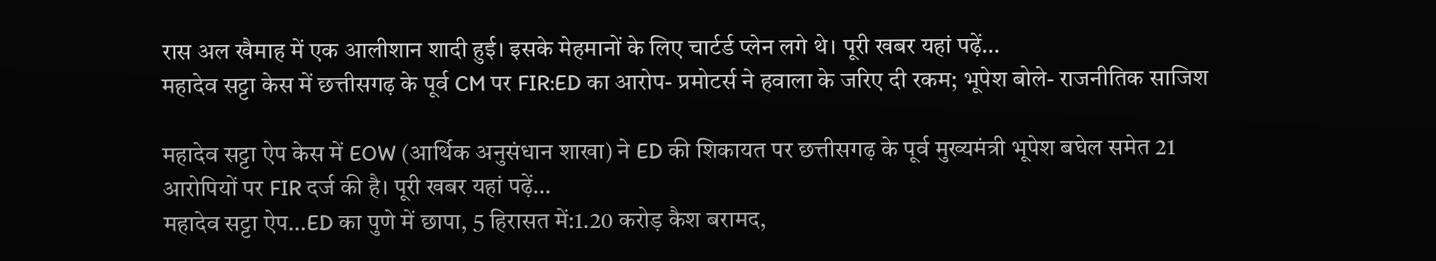रास अल खैमाह में एक आलीशान शादी हुई। इसके मेहमानों के लिए चार्टर्ड प्लेन लगे थे। पूरी खबर यहां पढ़ें…
महादेव सट्टा केस में छत्तीसगढ़ के पूर्व CM पर FIR:ED का आरोप- प्रमोटर्स ने हवाला के जरिए दी रकम; भूपेश बोले- राजनीतिक साजिश

महादेव सट्टा ऐप केस में EOW (आर्थिक अनुसंधान शाखा) ने ED की शिकायत पर छत्तीसगढ़ के पूर्व मुख्यमंत्री भूपेश बघेल समेत 21 आरोपियों पर FIR दर्ज की है। पूरी खबर यहां पढ़ें…
महादेव सट्टा ऐप…ED का पुणे में छापा, 5 हिरासत में:1.20 करोड़ कैश बरामद,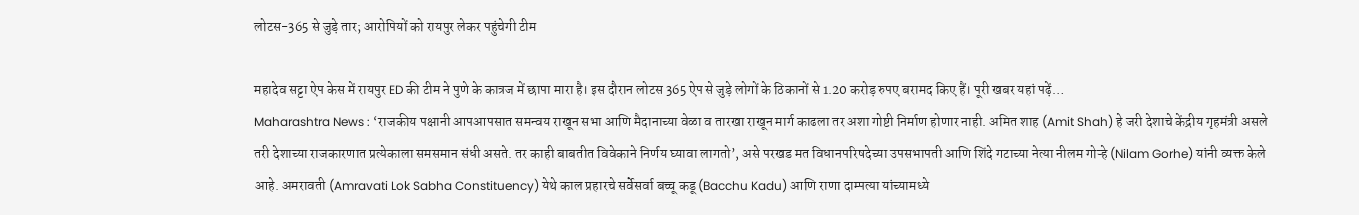लोटस-365 से जुड़े तार; आरोपियों को रायपुर लेकर पहुंचेगी टीम

महादेव सट्टा ऐप केस में रायपुर ED की टीम ने पुणे के कात्रज में छापा मारा है। इस दौरान लोटस 365 ऐप से जुड़े लोगों के ठिकानों से 1.20 करोड़ रुपए बरामद किए हैं। पूरी खबर यहां पढ़ें…
Maharashtra News : ‘राजकीय पक्षानी आपआपसात समन्वय राखून सभा आणि मैदानाच्या वेळा व तारखा राखून मार्ग काढला तर अशा गोष्टी निर्माण होणार नाही. अमित शाह (Amit Shah) हे जरी देशाचे केंद्रीय गृहमंत्री असले तरी देशाच्या राजकारणात प्रत्येकाला समसमान संधी असते. तर काही बाबतीत विवेकाने निर्णय घ्यावा लागतो’, असे परखड मत विधानपरिषदेच्या उपसभापती आणि शिंदे गटाच्या नेत्या नीलम गोऱ्हे (Nilam Gorhe) यांनी व्यक्त केले आहे. अमरावती (Amravati Lok Sabha Constituency) येथे काल प्रहारचे सर्वेसर्वा बच्चू कडू (Bacchu Kadu) आणि राणा दाम्पत्या यांच्यामध्ये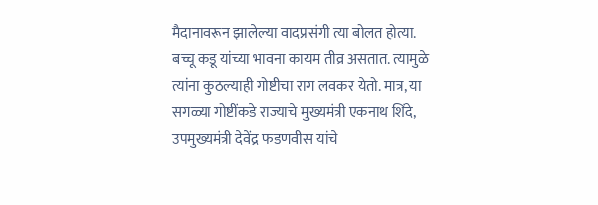मैदानावरून झालेल्या वादप्रसंगी त्या बोलत होत्या.
बच्चू कडू यांच्या भावना कायम तीव्र असतात. त्यामुळे त्यांना कुठल्याही गोष्टीचा राग लवकर येतो. मात्र, या सगळ्या गोष्टींकडे राज्याचे मुख्यमंत्री एकनाथ शिंदे, उपमुख्यमंत्री देवेंद्र फडणवीस यांचे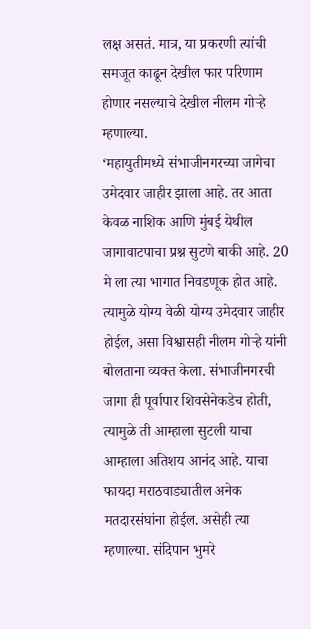लक्ष असतं. मात्र, या प्रकरणी त्यांची समजूत काढून देखील फार परिणाम होणार नसल्याचे देखील नीलम गोऱ्हे म्हणाल्या.
‘महायुतीमध्ये संभाजीनगरच्या जागेचा उमेदवार जाहीर झाला आहे. तर आता केवळ नाशिक आणि मुंबई येथील जागावाटपाचा प्रश्न सुटणे बाकी आहे. 20 मे ला त्या भागात निवडणूक होत आहे. त्यामुळे योग्य वेळी योग्य उमेदवार जाहीर होईल, असा विश्वासही नीलम गोऱ्हे यांनी बोलताना व्यक्त केला. संभाजीनगरची जागा ही पूर्वापार शिवसेनेकडेच होती, त्यामुळे ती आम्हाला सुटली याचा आम्हाला अतिशय आनंद आहे. याचा फायदा मराठवाड्यातील अनेक मतदारसंघांना होईल. असेही त्या म्हणाल्या. संदिपान भुमरे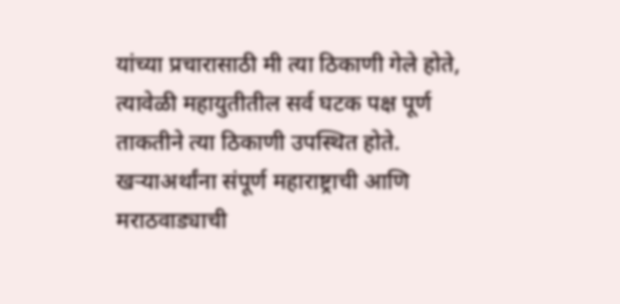यांच्या प्रचारासाठी मी त्या ठिकाणी गेले होते, त्यावेळी महायुतीतील सर्व घटक पक्ष पूर्ण ताकतीने त्या ठिकाणी उपस्थित होते. खऱ्याअर्थांना संपूर्ण महाराष्ट्राची आणि मराठवाड्याची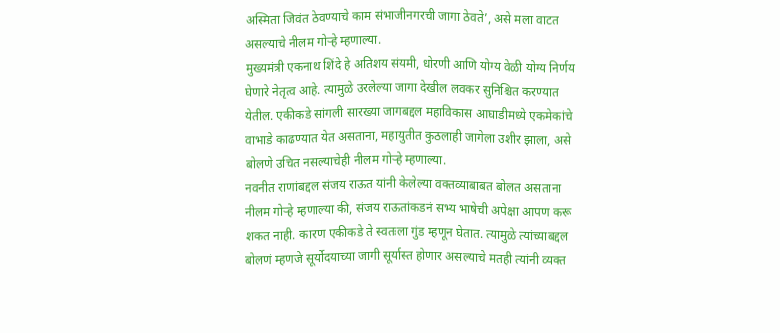अस्मिता जिवंत ठेवण्याचे काम संभाजीनगरची जागा ठेवते’, असे मला वाटत असल्याचे नीलम गोऱ्हे म्हणाल्या.
मुख्यमंत्री एकनाथ शिंदे हे अतिशय संयमी, धोरणी आणि योग्य वेळी योग्य निर्णय घेणारे नेतृत्व आहे. त्यामुळे उरलेल्या जागा देखील लवकर सुनिश्चित करण्यात येतील. एकीकडे सांगली सारख्या जागबद्दल महाविकास आघाडीमध्ये एकमेकांचे वाभाडे काढण्यात येत असताना, महायुतीत कुठलाही जागेला उशीर झाला, असे बोलणे उचित नसल्याचेही नीलम गोऱ्हे म्हणाल्या.
नवनीत राणांबद्दल संजय राऊत यांनी केलेल्या वक्तव्याबाबत बोलत असताना नीलम गोऱ्हे म्हणाल्या की, संजय राऊतांकडनं सभ्य भाषेची अपेक्षा आपण करू शकत नाही. कारण एकीकडे ते स्वतःला गुंड म्हणून घेतात. त्यामुळे त्यांच्याबद्दल बोलणं म्हणजे सूर्योदयाच्या जागी सूर्यास्त होणार असल्याचे मतही त्यांनी व्यक्त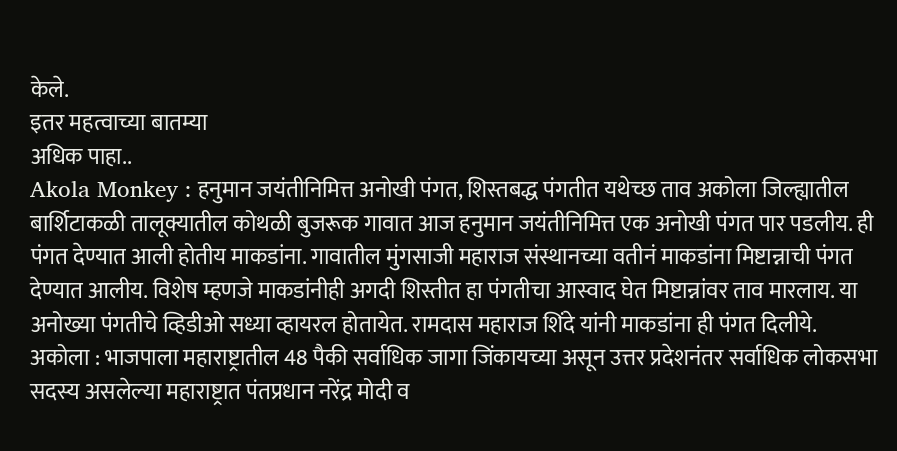केले.
इतर महत्वाच्या बातम्या
अधिक पाहा..
Akola Monkey : हनुमान जयंतीनिमित्त अनोखी पंगत, शिस्तबद्ध पंगतीत यथेच्छ ताव अकोला जिल्ह्यातील बार्शिटाकळी तालूक्यातील कोथळी बुजरूक गावात आज हनुमान जयंतीनिमित्त एक अनोखी पंगत पार पडलीय. ही पंगत देण्यात आली होतीय माकडांना. गावातील मुंगसाजी महाराज संस्थानच्या वतीनं माकडांना मिष्टान्नाची पंगत देण्यात आलीय. विशेष म्हणजे माकडांनीही अगदी शिस्तीत हा पंगतीचा आस्वाद घेत मिष्टान्नांवर ताव मारलाय. या अनोख्या पंगतीचे व्हिडीओ सध्या व्हायरल होतायेत. रामदास महाराज शिंदे यांनी माकडांना ही पंगत दिलीये.
अकोला : भाजपाला महाराष्ट्रातील 48 पैकी सर्वाधिक जागा जिंकायच्या असून उत्तर प्रदेशनंतर सर्वाधिक लोकसभा सदस्य असलेल्या महाराष्ट्रात पंतप्रधान नरेंद्र मोदी व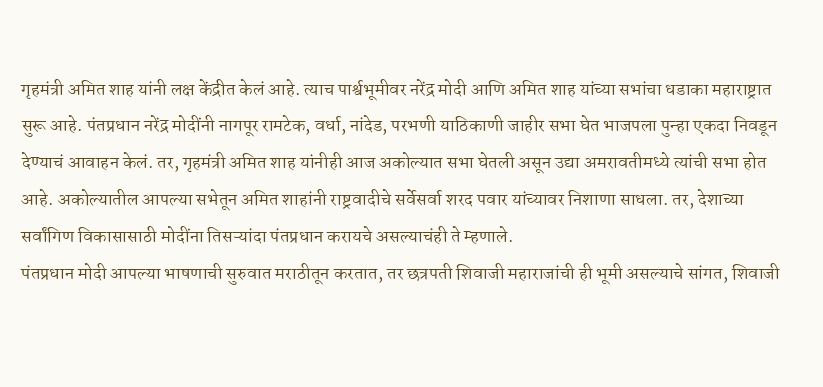गृहमंत्री अमित शाह यांनी लक्ष केंद्रीत केलं आहे. त्याच पार्श्वभूमीवर नरेंद्र मोदी आणि अमित शाह यांच्या सभांचा धडाका महाराष्ट्रात सुरू आहे. पंतप्रधान नरेंद्र मोदींनी नागपूर रामटेक, वर्धा, नांदेड, परभणी याठिकाणी जाहीर सभा घेत भाजपला पुन्हा एकदा निवडून देण्याचं आवाहन केलं. तर, गृहमंत्री अमित शाह यांनीही आज अकोल्यात सभा घेतली असून उद्या अमरावतीमध्ये त्यांची सभा होत आहे. अकोल्यातील आपल्या सभेतून अमित शाहांनी राष्ट्रवादीचे सर्वेसर्वा शरद पवार यांच्यावर निशाणा साधला. तर, देशाच्या सर्वांगिण विकासासाठी मोदींना तिसऱ्यांदा पंतप्रधान करायचे असल्याचंही ते म्हणाले.
पंतप्रधान मोदी आपल्या भाषणाची सुरुवात मराठीतून करतात, तर छत्रपती शिवाजी महाराजांची ही भूमी असल्याचे सांगत, शिवाजी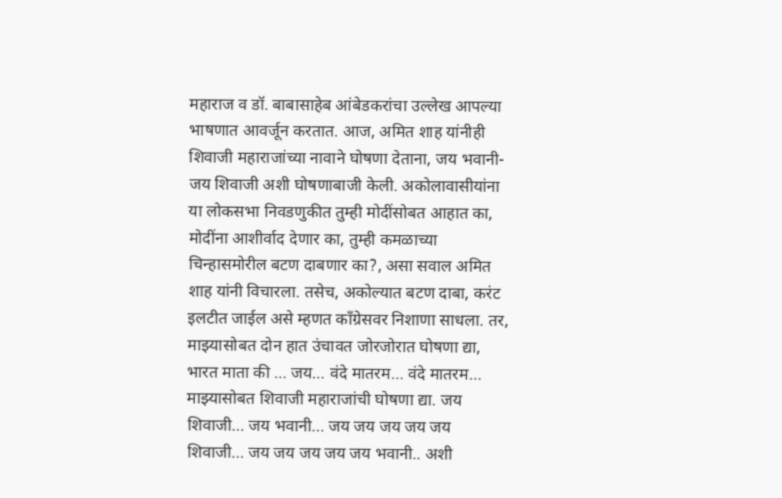महाराज व डॉ. बाबासाहेब आंबेडकरांचा उल्लेख आपल्या भाषणात आवर्जून करतात. आज, अमित शाह यांनीही शिवाजी महाराजांच्या नावाने घोषणा देताना, जय भवानी-जय शिवाजी अशी घोषणाबाजी केली. अकोलावासीयांना या लोकसभा निवडणुकीत तुम्ही मोदींसोबत आहात का, मोदींना आशीर्वाद देणार का, तुम्ही कमळाच्या चिन्हासमोरील बटण दाबणार का?, असा सवाल अमित शाह यांनी विचारला. तसेच, अकोल्यात बटण दाबा, करंट इलटीत जाईल असे म्हणत काँग्रेसवर निशाणा साधला. तर, माझ्यासोबत दोन हात उंचावत जोरजोरात घोषणा द्या, भारत माता की … जय… वंदे मातरम… वंदे मातरम… माझ्यासोबत शिवाजी महाराजांची घोषणा द्या. जय शिवाजी… जय भवानी… जय जय जय जय जय शिवाजी… जय जय जय जय जय भवानी.. अशी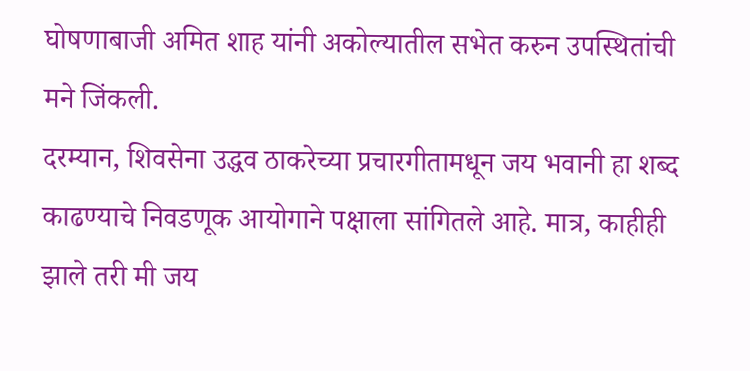घोषणाबाजी अमित शाह यांनी अकोल्यातील सभेत करुन उपस्थितांची मने जिंकली.
दरम्यान, शिवसेना उद्धव ठाकरेच्या प्रचारगीतामधून जय भवानी हा शब्द काढण्याचे निवडणूक आयोगाने पक्षाला सांगितले आहे. मात्र, काहीही झाले तरी मी जय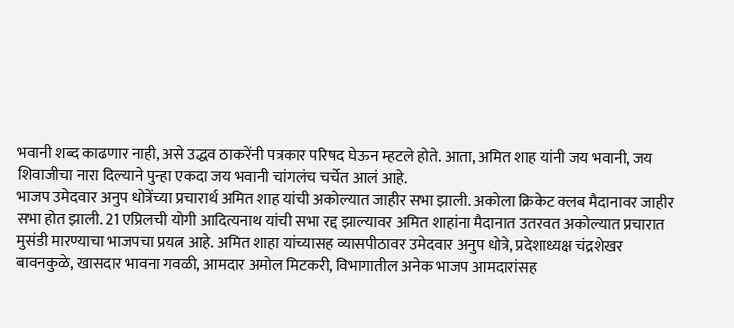भवानी शब्द काढणार नाही, असे उद्धव ठाकरेंनी पत्रकार परिषद घेऊन म्हटले होते. आता, अमित शाह यांनी जय भवानी, जय शिवाजीचा नारा दिल्याने पुन्हा एकदा जय भवानी चांगलंच चर्चेत आलं आहे.
भाजप उमेदवार अनुप धोत्रेंच्या प्रचारार्थ अमित शाह यांची अकोल्यात जाहीर सभा झाली. अकोला क्रिकेट क्लब मैदानावर जाहीर सभा होत झाली. 21 एप्रिलची योगी आदित्यनाथ यांची सभा रद्द झाल्यावर अमित शाहांना मैदानात उतरवत अकोल्यात प्रचारात मुसंडी मारण्याचा भाजपचा प्रयत्न आहे. अमित शाहा यांच्यासह व्यासपीठावर उमेदवार अनुप धोत्रे, प्रदेशाध्यक्ष चंद्रशेखर बावनकुळे, खासदार भावना गवळी, आमदार अमोल मिटकरी, विभागातील अनेक भाजप आमदारांसह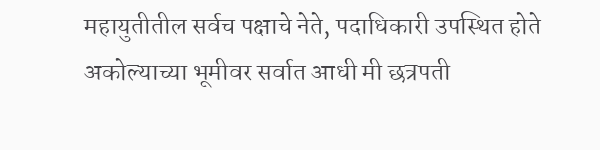महायुतीतील सर्वच पक्षाचे नेते, पदाधिकारी उपस्थित होते
अकोल्याच्या भूमीवर सर्वात आधी मी छत्रपती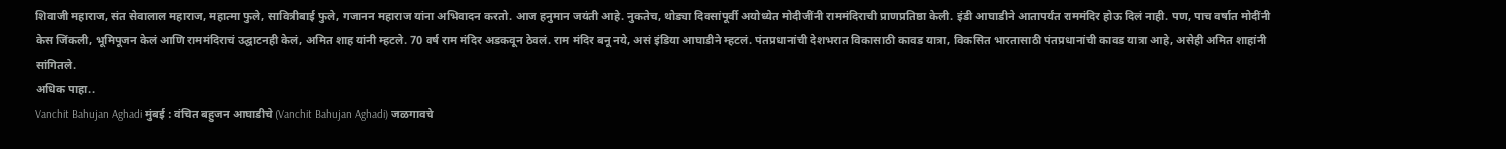शिवाजी महाराज, संत सेवालाल महाराज, महात्मा फुले, सावित्रीबाई फुले, गजानन महाराज यांना अभिवादन करतो. आज हनुमान जयंती आहे. नुकतेच, थोड्या दिवसांपूर्वी अयोध्येत मोदीजींनी राममंदिराची प्राणप्रतिष्ठा केली. इंडी आघाडीने आतापर्यंत राममंदिर होऊ दिलं नाही. पण, पाच वर्षात मोदींनी केस जिंकली, भूमिपूजन केलं आणि राममंदिराचं उद्घाटनही केलं, अमित शाह यांनी म्हटले. 70 वर्ष राम मंदिर अडकवून ठेवलं. राम मंदिर बनू नये, असं इंडिया आघाडीने म्हटलं. पंतप्रधानांची देशभरात विकासाठी कावड यात्रा, विकसित भारतासाठी पंतप्रधानांची कावड यात्रा आहे, असेही अमित शाहांनी सांगितले.
अधिक पाहा..
Vanchit Bahujan Aghadi मुंबई : वंचित बहुजन आघाडीचे (Vanchit Bahujan Aghadi) जळगावचे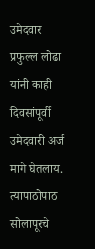उमेदवार प्रफुल्ल लोढा यांनी काही दिवसांपूर्वी उमेदवारी अर्ज मागे घेतलाय. त्यापाठोपाठ सोलापूरचे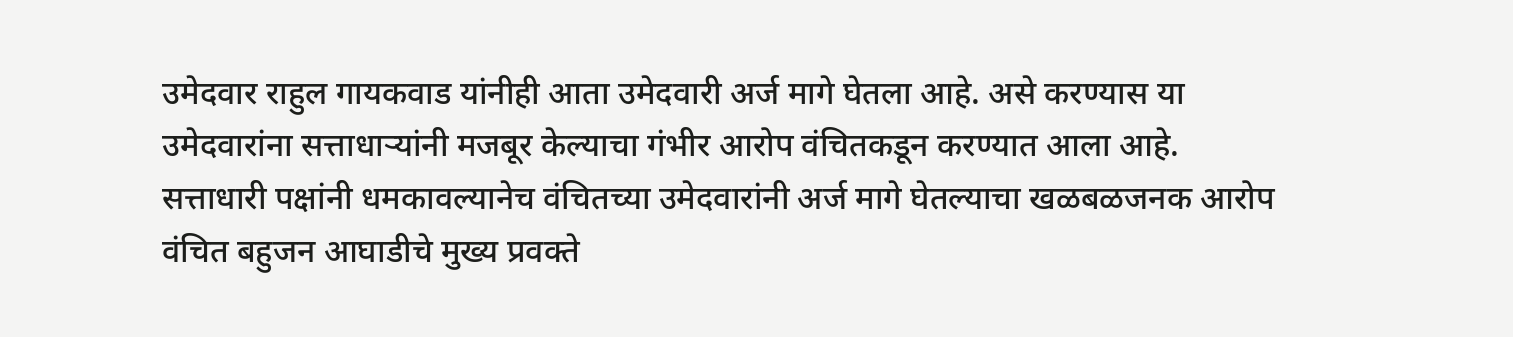उमेदवार राहुल गायकवाड यांनीही आता उमेदवारी अर्ज मागे घेतला आहे. असे करण्यास या उमेदवारांना सत्ताधाऱ्यांनी मजबूर केल्याचा गंभीर आरोप वंचितकडून करण्यात आला आहे. सत्ताधारी पक्षांनी धमकावल्यानेच वंचितच्या उमेदवारांनी अर्ज मागे घेतल्याचा खळबळजनक आरोप वंचित बहुजन आघाडीचे मुख्य प्रवक्ते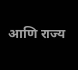आणि राज्य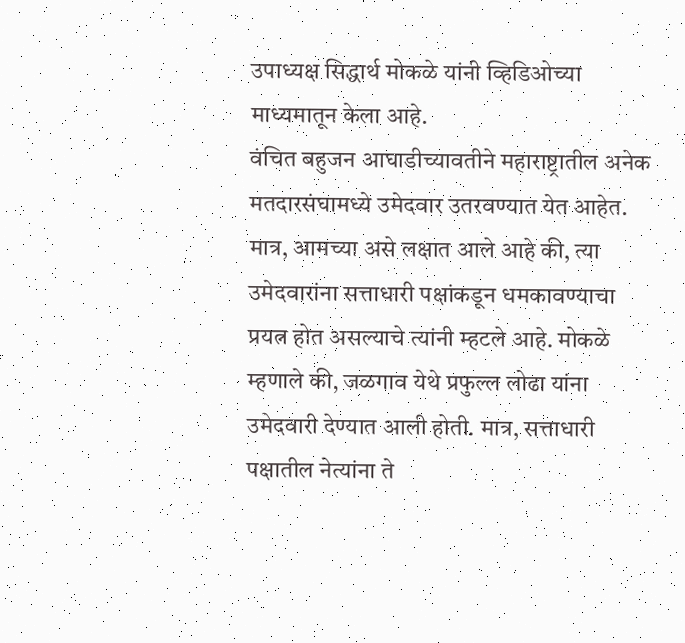उपाध्यक्ष सिद्धार्थ मोकळे यांनी व्हिडिओच्या माध्यमातून केला आहे.
वंचित बहुजन आघाडीच्यावतीने महाराष्ट्रातील अनेक मतदारसंघामध्ये उमेदवार उतरवण्यात येत आहेत. मात्र, आमच्या असे लक्षात आले आहे की, त्या उमेदवारांना सत्ताधारी पक्षांकडून धमकावण्याचा प्रयत्न होत असल्याचे त्यांनी म्हटले आहे. मोकळे म्हणाले की, जळगाव येथे प्रफुल्ल लोढा यांना उमेदवारी देण्यात आली होती. मात्र, सत्ताधारी पक्षातील नेत्यांना ते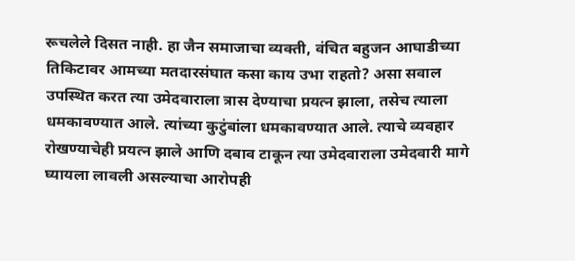रूचलेले दिसत नाही. हा जैन समाजाचा व्यक्ती, वंचित बहुजन आघाडीच्या तिकिटावर आमच्या मतदारसंघात कसा काय उभा राहतो? असा सवाल उपस्थित करत त्या उमेदवाराला त्रास देण्याचा प्रयत्न झाला, तसेच त्याला धमकावण्यात आले. त्यांच्या कुटुंबांला धमकावण्यात आले. त्याचे व्यवहार रोखण्याचेही प्रयत्न झाले आणि दबाव टाकून त्या उमेदवाराला उमेदवारी मागे घ्यायला लावली असल्याचा आरोपही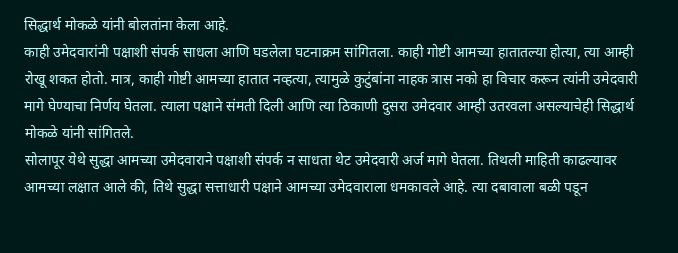सिद्धार्थ मोकळे यांनी बोलतांना केला आहे.
काही उमेदवारांनी पक्षाशी संपर्क साधला आणि घडलेला घटनाक्रम सांगितला. काही गोष्टी आमच्या हातातल्या होत्या, त्या आम्ही रोखू शकत होतो. मात्र, काही गोष्टी आमच्या हातात नव्हत्या, त्यामुळे कुटुंबांना नाहक त्रास नको हा विचार करून त्यांनी उमेदवारी मागे घेण्याचा निर्णय घेतला. त्याला पक्षाने संमती दिली आणि त्या ठिकाणी दुसरा उमेदवार आम्ही उतरवला असल्याचेही सिद्धार्थ मोकळे यांनी सांगितले.
सोलापूर येथे सुद्धा आमच्या उमेदवाराने पक्षाशी संपर्क न साधता थेट उमेदवारी अर्ज मागे घेतला. तिथली माहिती काढल्यावर आमच्या लक्षात आले की, तिथे सुद्धा सत्ताधारी पक्षाने आमच्या उमेदवाराला धमकावले आहे. त्या दबावाला बळी पडून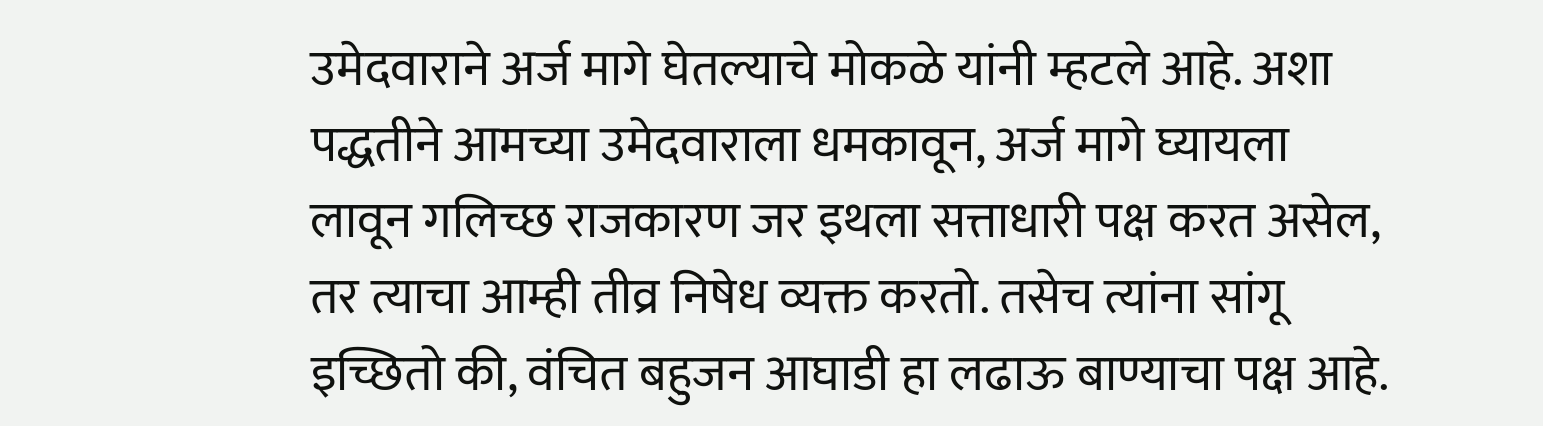उमेदवाराने अर्ज मागे घेतल्याचे मोकळे यांनी म्हटले आहे. अशा पद्धतीने आमच्या उमेदवाराला धमकावून, अर्ज मागे घ्यायला लावून गलिच्छ राजकारण जर इथला सत्ताधारी पक्ष करत असेल, तर त्याचा आम्ही तीव्र निषेध व्यक्त करतो. तसेच त्यांना सांगू इच्छितो की, वंचित बहुजन आघाडी हा लढाऊ बाण्याचा पक्ष आहे.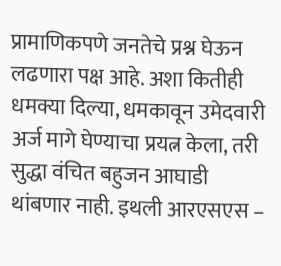प्रामाणिकपणे जनतेचे प्रश्न घेऊन लढणारा पक्ष आहे. अशा कितीही धमक्या दिल्या, धमकावून उमेदवारी अर्ज मागे घेण्याचा प्रयत्न केला, तरी सुद्धा वंचित बहुजन आघाडी थांबणार नाही. इथली आरएसएस –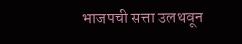भाजपची सत्ता उलथवून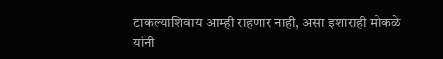टाकल्याशिवाय आम्ही राहणार नाही, असा इशाराही मोकळे यांनी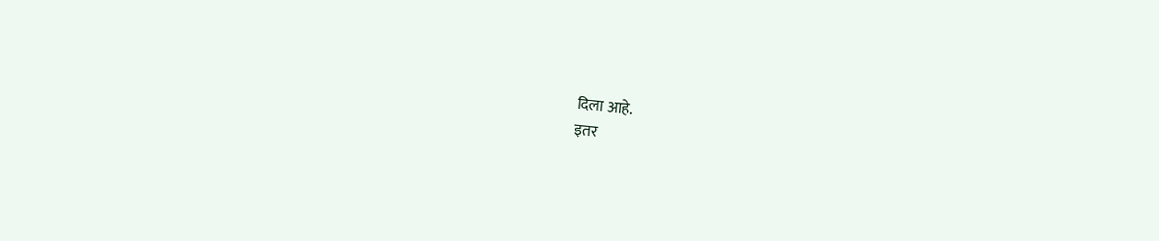दिला आहे.
इतर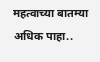महत्वाच्या बातम्या
अधिक पाहा..